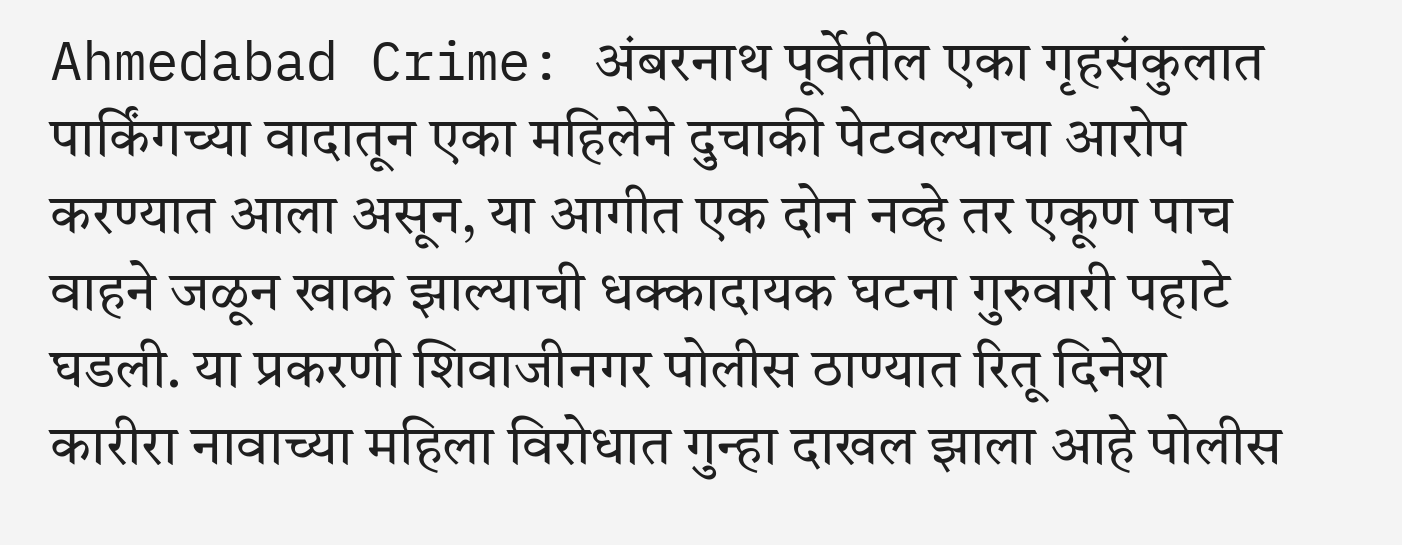Ahmedabad Crime: अंबरनाथ पूर्वेतील एका गृहसंकुलात पार्किंगच्या वादातून एका महिलेने दुचाकी पेटवल्याचा आरोप करण्यात आला असून, या आगीत एक दोन नव्हे तर एकूण पाच वाहने जळून खाक झाल्याची धक्कादायक घटना गुरुवारी पहाटे घडली. या प्रकरणी शिवाजीनगर पोलीस ठाण्यात रितू दिनेश कारीरा नावाच्या महिला विरोधात गुन्हा दाखल झाला आहे पोलीस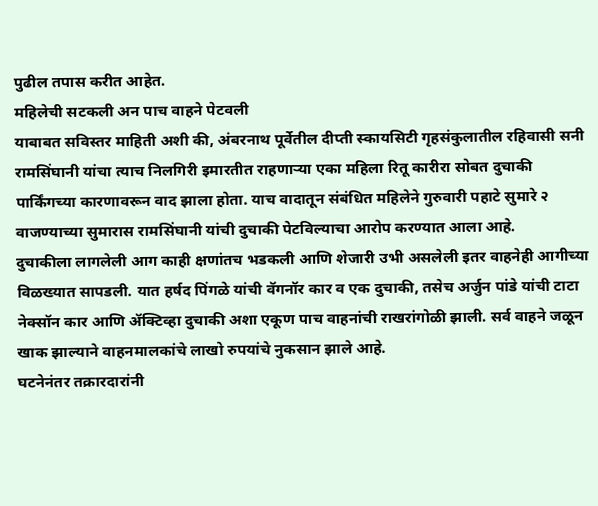पुढील तपास करीत आहेत.
महिलेची सटकली अन पाच वाहने पेटवली
याबाबत सविस्तर माहिती अशी की, अंबरनाथ पूर्वेतील दीप्ती स्कायसिटी गृहसंकुलातील रहिवासी सनी रामसिंघानी यांचा त्याच निलगिरी इमारतीत राहणाऱ्या एका महिला रितू कारीरा सोबत दुचाकी पार्किंगच्या कारणावरून वाद झाला होता. याच वादातून संबंधित महिलेने गुरुवारी पहाटे सुमारे २ वाजण्याच्या सुमारास रामसिंघानी यांची दुचाकी पेटविल्याचा आरोप करण्यात आला आहे.
दुचाकीला लागलेली आग काही क्षणांतच भडकली आणि शेजारी उभी असलेली इतर वाहनेही आगीच्या विळख्यात सापडली. यात हर्षद पिंगळे यांची वॅगनॉर कार व एक दुचाकी, तसेच अर्जुन पांडे यांची टाटा नेक्सॉन कार आणि ॲक्टिव्हा दुचाकी अशा एकूण पाच वाहनांची राखरांगोळी झाली. सर्व वाहने जळून खाक झाल्याने वाहनमालकांचे लाखो रुपयांचे नुकसान झाले आहे.
घटनेनंतर तक्रारदारांनी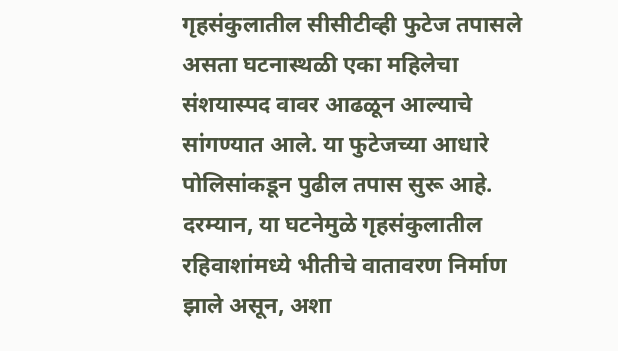गृहसंकुलातील सीसीटीव्ही फुटेज तपासले असता घटनास्थळी एका महिलेचा संशयास्पद वावर आढळून आल्याचे सांगण्यात आले. या फुटेजच्या आधारे पोलिसांकडून पुढील तपास सुरू आहे. दरम्यान, या घटनेमुळे गृहसंकुलातील रहिवाशांमध्ये भीतीचे वातावरण निर्माण झाले असून, अशा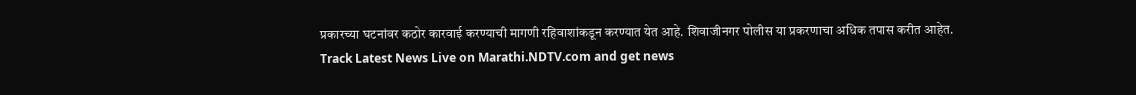प्रकारच्या घटनांवर कठोर कारवाई करण्याची मागणी रहिवाशांकडून करण्यात येत आहे. शिवाजीनगर पोलीस या प्रकरणाचा अधिक तपास करीत आहेत.
Track Latest News Live on Marathi.NDTV.com and get news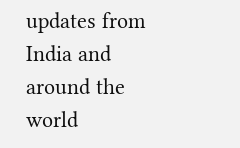updates from India and around the world